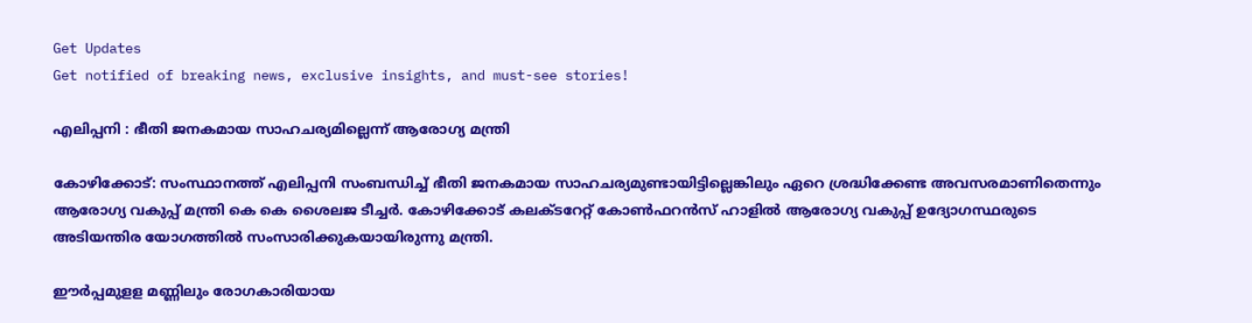Get Updates
Get notified of breaking news, exclusive insights, and must-see stories!

എലിപ്പനി : ഭീതി ജനകമായ സാഹചര്യമില്ലെന്ന് ആരോഗ്യ മന്ത്രി

കോഴിക്കോട്: സംസ്ഥാനത്ത് എലിപ്പനി സംബന്ധിച്ച് ഭീതി ജനകമായ സാഹചര്യമുണ്ടായിട്ടില്ലെങ്കിലും ഏറെ ശ്രദ്ധിക്കേണ്ട അവസരമാണിതെന്നും ആരോഗ്യ വകുപ്പ് മന്ത്രി കെ കെ ശൈലജ ടീച്ചര്‍. കോഴിക്കോട് കലക്ടറേറ്റ് കോണ്‍ഫറന്‍സ് ഹാളില്‍ ആരോഗ്യ വകുപ്പ് ഉദ്യോഗസ്ഥരുടെ അടിയന്തിര യോഗത്തില്‍ സംസാരിക്കുകയായിരുന്നു മന്ത്രി.

ഈര്‍പ്പമുളള മണ്ണിലും രോഗകാരിയായ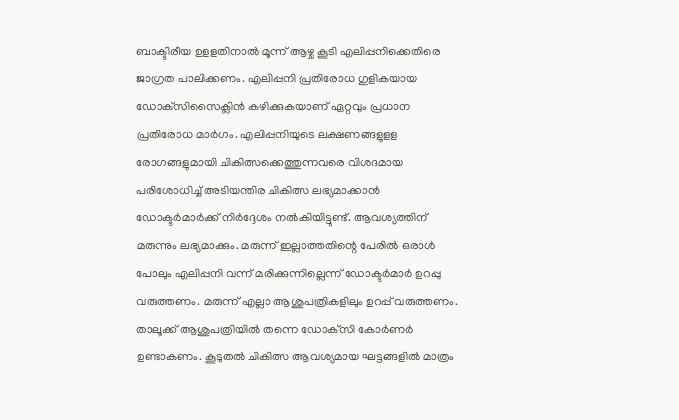ബാക്ടിരീയ ഉളളതിനാല്‍ മൂന്ന് ആഴ്ച കൂടി എലിപ്പനിക്കെതിരെ ജാഗ്രത പാലിക്കണം. എലിപ്പനി പ്രതിരോധ ഗുളികയായ ഡോക്‌സിസൈക്ലിന്‍ കഴിക്കുകയാണ് ഏറ്റവും പ്രധാന പ്രതിരോധ മാര്‍ഗം. എലിപ്പനിയുടെ ലക്ഷണങ്ങളുളള രോഗങ്ങളുമായി ചികിത്സക്കെത്തുന്നവരെ വിശദമായ പരിശോധിച്ച് അടിയന്തിര ചികിത്സ ലഭ്യമാക്കാന്‍ ഡോക്ടര്‍മാര്‍ക്ക് നിര്‍ദ്ദേശം നല്‍കിയിട്ടുണ്ട്. ആവശ്യത്തിന് മരുന്നും ലഭ്യമാക്കും. മരുന്ന് ഇല്ലാത്തതിന്റെ പേരില്‍ ഒരാള്‍ പോലും എലിപ്പനി വന്ന് മരിക്കുന്നില്ലെന്ന് ഡോക്ടര്‍മാര്‍ ഉറപ്പു വരുത്തണം. മരുന്ന് എല്ലാ ആശുപത്രികളിലും ഉറപ്പ് വരുത്തണം. താലൂക്ക് ആശുപത്രിയില്‍ തന്നെ ഡോക്‌സി കോര്‍ണര്‍ ഉണ്ടാകണം. കൂടുതല്‍ ചികിത്സ ആവശ്യമായ ഘട്ടങ്ങളില്‍ മാത്രം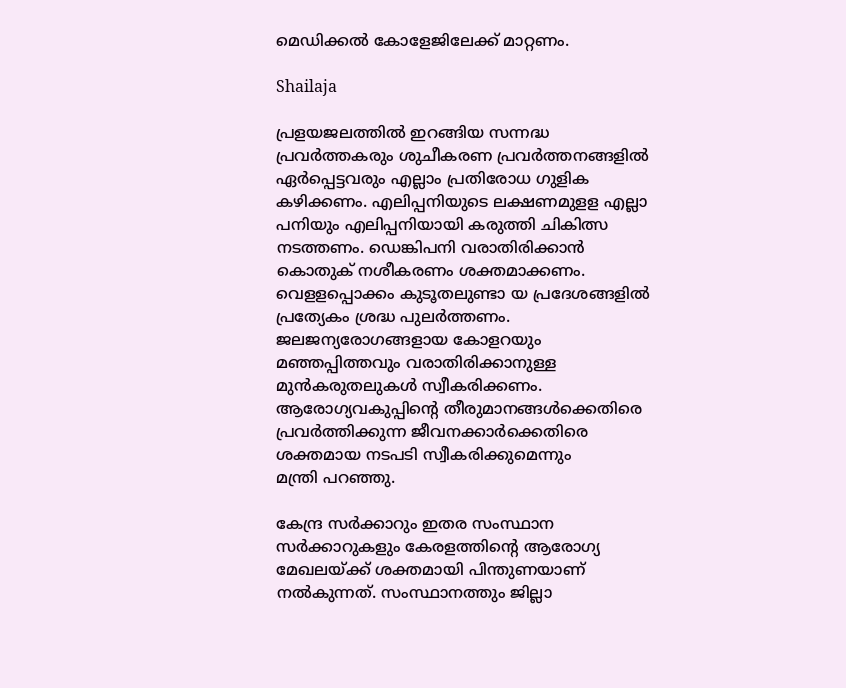മെഡിക്കല്‍ കോളേജിലേക്ക് മാറ്റണം.

Shailaja

പ്രളയജലത്തില്‍ ഇറങ്ങിയ സന്നദ്ധ പ്രവര്‍ത്തകരും ശുചീകരണ പ്രവര്‍ത്തനങ്ങളില്‍ ഏര്‍പ്പെട്ടവരും എല്ലാം പ്രതിരോധ ഗുളിക കഴിക്കണം. എലിപ്പനിയുടെ ലക്ഷണമുളള എല്ലാ പനിയും എലിപ്പനിയായി കരുത്തി ചികിത്സ നടത്തണം. ഡെങ്കിപനി വരാതിരിക്കാന്‍ കൊതുക് നശീകരണം ശക്തമാക്കണം. വെളളപ്പൊക്കം കുടൂതലുണ്ടാ യ പ്രദേശങ്ങളില്‍ പ്രത്യേകം ശ്രദ്ധ പുലര്‍ത്തണം. ജലജന്യരോഗങ്ങളായ കോളറയും മഞ്ഞപ്പിത്തവും വരാതിരിക്കാനുള്ള മുന്‍കരുതലുകള്‍ സ്വീകരിക്കണം. ആരോഗ്യവകുപ്പിന്റെ തീരുമാനങ്ങള്‍ക്കെതിരെ പ്രവര്‍ത്തിക്കുന്ന ജീവനക്കാര്‍ക്കെതിരെ ശക്തമായ നടപടി സ്വീകരിക്കുമെന്നും
മന്ത്രി പറഞ്ഞു.

കേന്ദ്ര സര്‍ക്കാറും ഇതര സംസ്ഥാന സര്‍ക്കാറുകളും കേരളത്തിന്റെ ആരോഗ്യ മേഖലയ്ക്ക് ശക്തമായി പിന്തുണയാണ് നല്‍കുന്നത്. സംസ്ഥാനത്തും ജില്ലാ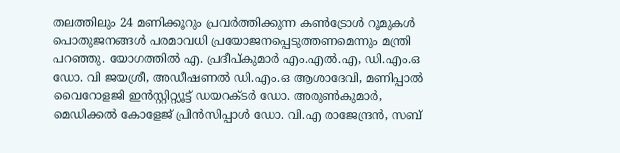തലത്തിലും 24 മണിക്കൂറും പ്രവര്‍ത്തിക്കുന്ന കണ്‍ട്രോള്‍ റൂമുകള്‍ പൊതുജനങ്ങള്‍ പരമാവധി പ്രയോജനപ്പെടുത്തണമെന്നും മന്ത്രി പറഞ്ഞു. യോഗത്തില്‍ എ. പ്രദീപ്കുമാര്‍ എം.എല്‍.എ, ഡി.എം.ഒ ഡോ. വി ജയശ്രീ, അഡീഷണല്‍ ഡി.എം.ഒ ആശാദേവി, മണിപ്പാല്‍ വൈറോളജി ഇന്‍സ്റ്റിറ്റ്യൂട്ട് ഡയറക്ടര്‍ ഡോ. അരുണ്‍കുമാര്‍, മെഡിക്കല്‍ കോളേജ് പ്രിന്‍സിപ്പാള്‍ ഡോ. വി.എ രാജേന്ദ്രന്‍, സബ്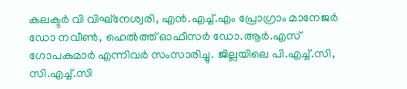കലക്ടര്‍ വി വിഘ്‌നേശ്വരി, എന്‍.എച്ച്.എം പ്രോഗ്രാം മാനേജര്‍ ഡോ നവീണ്‍, ഹെല്‍ത്ത് ഓഫീസര്‍ ഡോ.ആര്‍.എസ് ഗോപകുമാര്‍ എന്നിവര്‍ സംസാരിച്ചു. ജില്ലയിലെ പി.എച്ച്.സി, സി.എച്ച്.സി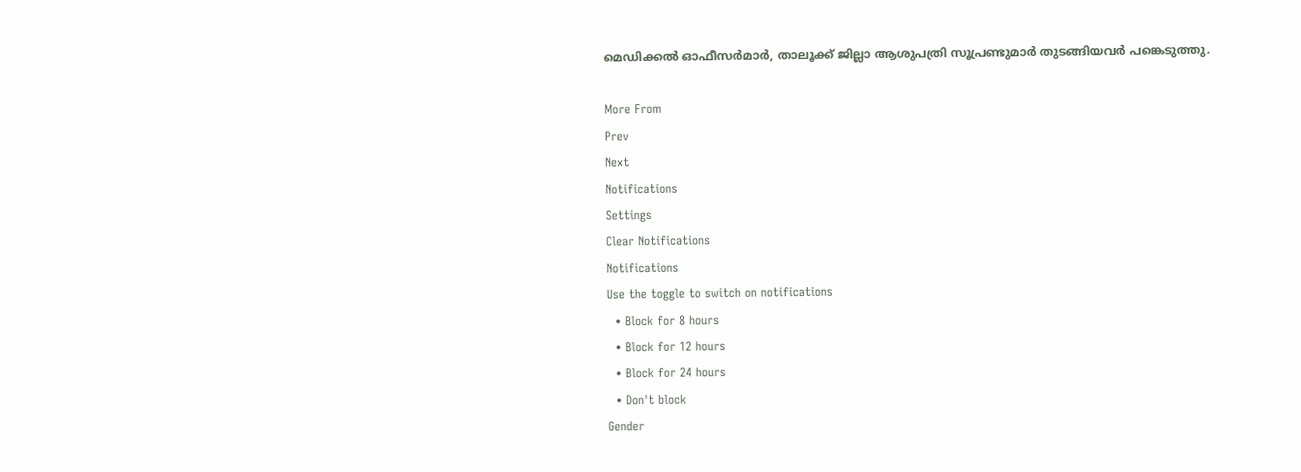മെഡിക്കല്‍ ഓഫീസര്‍മാര്‍, താലൂക്ക് ജില്ലാ ആശുപത്രി സൂപ്രണ്ടുമാര്‍ തുടങ്ങിയവര്‍ പങ്കെടുത്തു.

More From
Prev
Next
Notifications
Settings
Clear Notifications
Notifications
Use the toggle to switch on notifications
  • Block for 8 hours
  • Block for 12 hours
  • Block for 24 hours
  • Don't block
Gender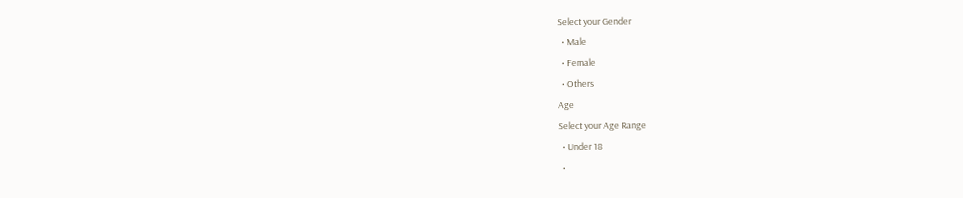Select your Gender
  • Male
  • Female
  • Others
Age
Select your Age Range
  • Under 18
  •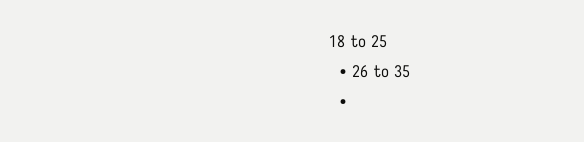18 to 25
  • 26 to 35
  •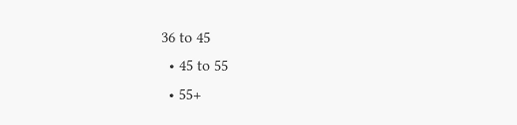36 to 45
  • 45 to 55
  • 55+